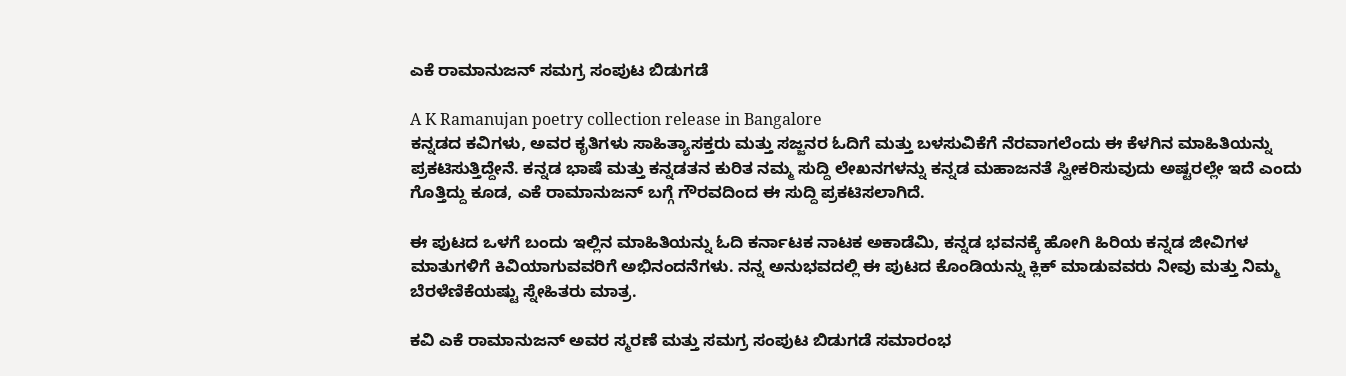ಎಕೆ ರಾಮಾನುಜನ್ ಸಮಗ್ರ ಸಂಪುಟ ಬಿಡುಗಡೆ

A K Ramanujan poetry collection release in Bangalore
ಕನ್ನಡದ ಕವಿಗಳು, ಅವರ ಕೃತಿಗಳು ಸಾಹಿತ್ಯಾಸಕ್ತರು ಮತ್ತು ಸಜ್ಜನರ ಓದಿಗೆ ಮತ್ತು ಬಳಸುವಿಕೆಗೆ ನೆರವಾಗಲೆಂದು ಈ ಕೆಳಗಿನ ಮಾಹಿತಿಯನ್ನು ಪ್ರಕಟಿಸುತ್ತಿದ್ದೇನೆ. ಕನ್ನಡ ಭಾಷೆ ಮತ್ತು ಕನ್ನಡತನ ಕುರಿತ ನಮ್ಮ ಸುದ್ದಿ ಲೇಖನಗಳನ್ನು ಕನ್ನಡ ಮಹಾಜನತೆ ಸ್ವೀಕರಿಸುವುದು ಅಷ್ಟರಲ್ಲೇ ಇದೆ ಎಂದು ಗೊತ್ತಿದ್ದು ಕೂಡ, ಎಕೆ ರಾಮಾನುಜನ್ ಬಗ್ಗೆ ಗೌರವದಿಂದ ಈ ಸುದ್ದಿ ಪ್ರಕಟಿಸಲಾಗಿದೆ.

ಈ ಪುಟದ ಒಳಗೆ ಬಂದು ಇಲ್ಲಿನ ಮಾಹಿತಿಯನ್ನು ಓದಿ ಕರ್ನಾಟಕ ನಾಟಕ ಅಕಾಡೆಮಿ, ಕನ್ನಡ ಭವನಕ್ಕೆ ಹೋಗಿ ಹಿರಿಯ ಕನ್ನಡ ಜೀವಿಗಳ ಮಾತುಗಳಿಗೆ ಕಿವಿಯಾಗುವವರಿಗೆ ಅಭಿನಂದನೆಗಳು. ನನ್ನ ಅನುಭವದಲ್ಲಿ ಈ ಪುಟದ ಕೊಂಡಿಯನ್ನು ಕ್ಲಿಕ್ ಮಾಡುವವರು ನೀವು ಮತ್ತು ನಿಮ್ಮ ಬೆರಳೆಣಿಕೆಯಷ್ಟು ಸ್ನೇಹಿತರು ಮಾತ್ರ.

ಕವಿ ಎಕೆ ರಾಮಾನುಜನ್ ಅವರ ಸ್ಮರಣೆ ಮತ್ತು ಸಮಗ್ರ ಸಂಪುಟ ಬಿಡುಗಡೆ ಸಮಾರಂಭ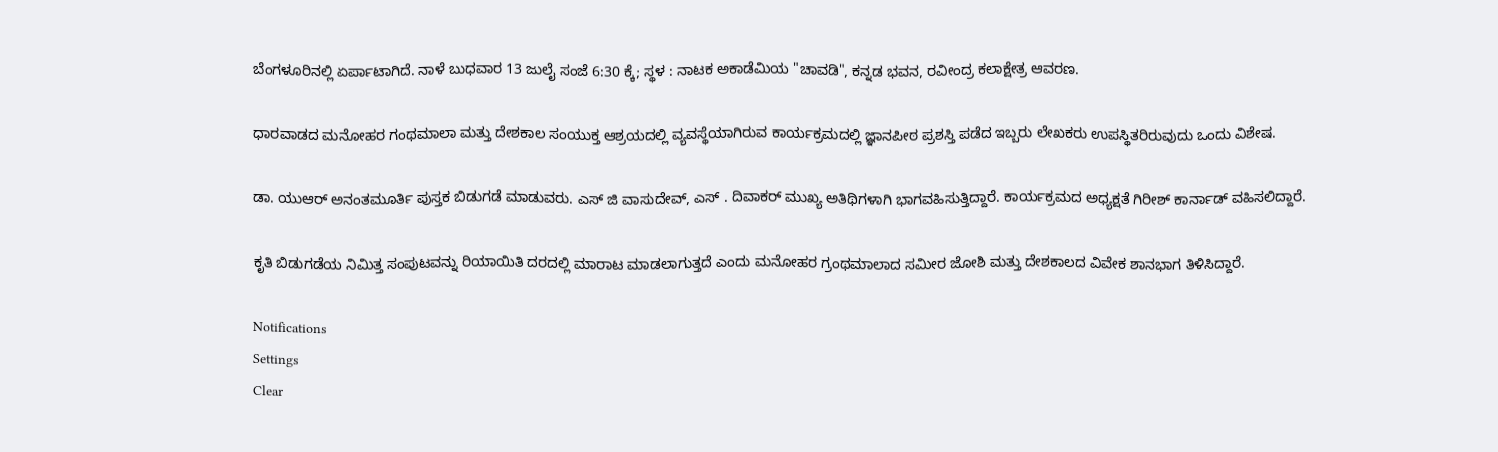ಬೆಂಗಳೂರಿನಲ್ಲಿ ಏರ್ಪಾಟಾಗಿದೆ. ನಾಳೆ ಬುಧವಾರ 13 ಜುಲೈ ಸಂಜೆ 6:30 ಕ್ಕೆ; ಸ್ಥಳ : ನಾಟಕ ಅಕಾಡೆಮಿಯ "ಚಾವಡಿ", ಕನ್ನಡ ಭವನ, ರವೀಂದ್ರ ಕಲಾಕ್ಷೇತ್ರ ಆವರಣ.

ಧಾರವಾಡದ ಮನೋಹರ ಗಂಥಮಾಲಾ ಮತ್ತು ದೇಶಕಾಲ ಸಂಯುಕ್ತ ಆಶ್ರಯದಲ್ಲಿ ವ್ಯವಸ್ಥೆಯಾಗಿರುವ ಕಾರ್ಯಕ್ರಮದಲ್ಲಿ ಜ್ಞಾನಪೀಠ ಪ್ರಶಸ್ತಿ ಪಡೆದ ಇಬ್ಬರು ಲೇಖಕರು ಉಪಸ್ಥಿತರಿರುವುದು ಒಂದು ವಿಶೇಷ.

ಡಾ. ಯುಆರ್ ಅನಂತಮೂರ್ತಿ ಪುಸ್ತಕ ಬಿಡುಗಡೆ ಮಾಡುವರು. ಎಸ್ ಜಿ ವಾಸುದೇವ್, ಎಸ್ . ದಿವಾಕರ್ ಮುಖ್ಯ ಅತಿಥಿಗಳಾಗಿ ಭಾಗವಹಿಸುತ್ತಿದ್ದಾರೆ. ಕಾರ್ಯಕ್ರಮದ ಅಧ್ಯಕ್ಷತೆ ಗಿರೀಶ್ ಕಾರ್ನಾಡ್ ವಹಿಸಲಿದ್ದಾರೆ.

ಕೃತಿ ಬಿಡುಗಡೆಯ ನಿಮಿತ್ತ ಸಂಪುಟವನ್ನು ರಿಯಾಯಿತಿ ದರದಲ್ಲಿ ಮಾರಾಟ ಮಾಡಲಾಗುತ್ತದೆ ಎಂದು ಮನೋಹರ ಗ್ರಂಥಮಾಲಾದ ಸಮೀರ ಜೋಶಿ ಮತ್ತು ದೇಶಕಾಲದ ವಿವೇಕ ಶಾನಭಾಗ ತಿಳಿಸಿದ್ದಾರೆ.

Notifications
Settings
Clear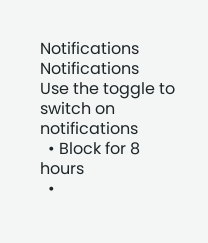Notifications
Notifications
Use the toggle to switch on notifications
  • Block for 8 hours
  •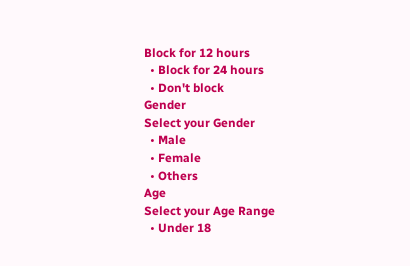Block for 12 hours
  • Block for 24 hours
  • Don't block
Gender
Select your Gender
  • Male
  • Female
  • Others
Age
Select your Age Range
  • Under 18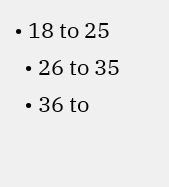• 18 to 25
  • 26 to 35
  • 36 to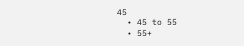45
  • 45 to 55
  • 55+